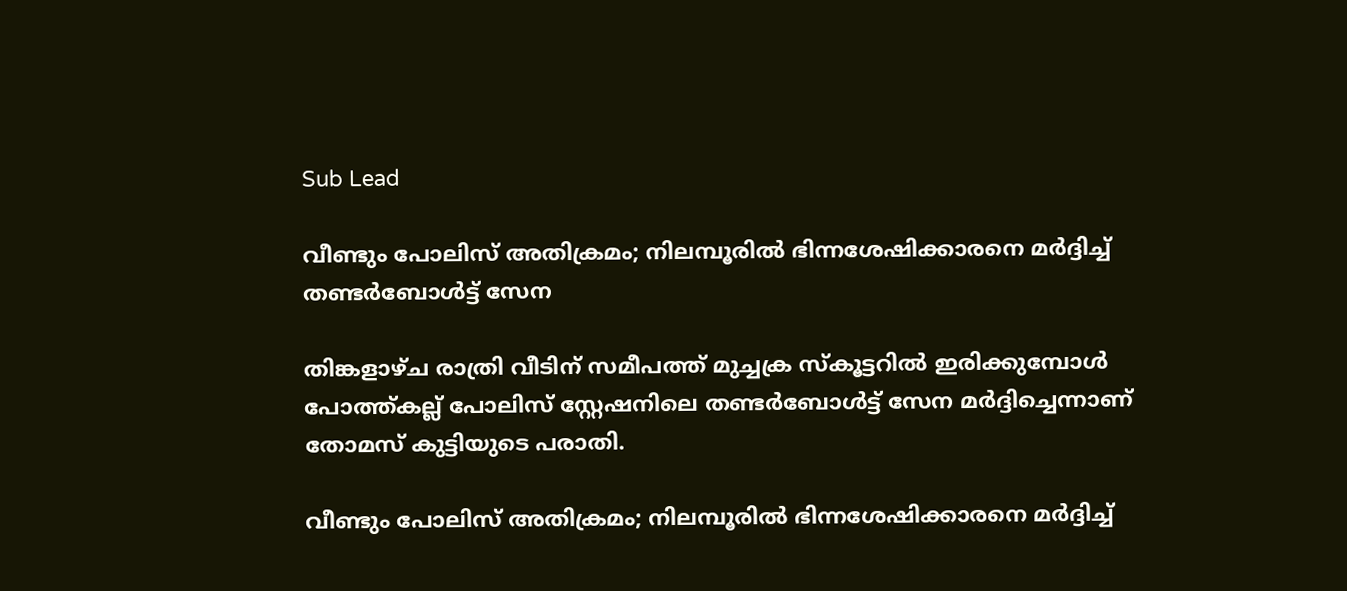Sub Lead

വീണ്ടും പോലിസ് അതിക്രമം; നിലമ്പൂരിൽ ഭിന്നശേഷിക്കാരനെ മർദ്ദിച്ച് തണ്ടർബോൾട്ട് സേന

തിങ്കളാഴ്ച രാത്രി വീടിന് സമീപത്ത് മുച്ചക്ര സ്കൂട്ടറിൽ ഇരിക്കുമ്പോള്‍ പോത്ത്കല്ല് പോലിസ് സ്റ്റേഷനിലെ തണ്ടർബോൾട്ട് സേന മര്‍ദ്ദിച്ചെന്നാണ് തോമസ് കുട്ടിയുടെ പരാതി.

വീണ്ടും പോലിസ് അതിക്രമം; നിലമ്പൂരിൽ ഭിന്നശേഷിക്കാരനെ മർദ്ദിച്ച്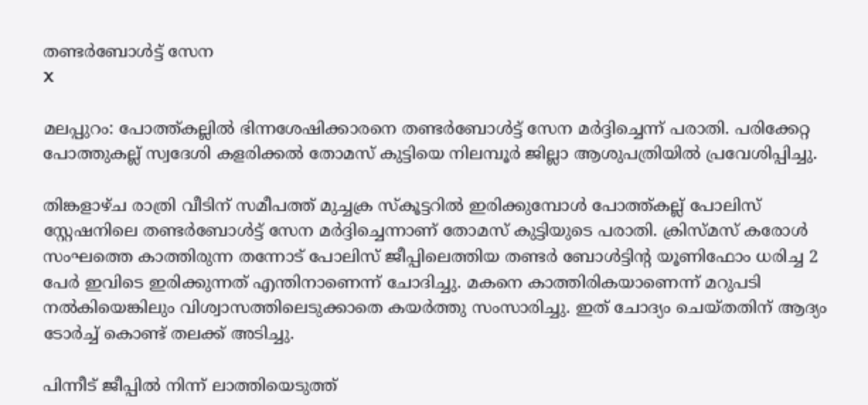തണ്ടർബോൾട്ട് സേന
X

മലപ്പുറം: പോത്ത്കല്ലില്‍ ഭിന്നശേഷിക്കാരനെ തണ്ടർബോൾട്ട് സേന മർദ്ദിച്ചെന്ന് പരാതി. പരിക്കേറ്റ പോത്തുകല്ല് സ്വദേശി കളരിക്കൽ തോമസ് കുട്ടിയെ നിലമ്പൂര്‍ ജില്ലാ ആശുപത്രിയിൽ പ്രവേശിപ്പിച്ചു.

തിങ്കളാഴ്ച രാത്രി വീടിന് സമീപത്ത് മുച്ചക്ര സ്കൂട്ടറിൽ ഇരിക്കുമ്പോള്‍ പോത്ത്കല്ല് പോലിസ് സ്റ്റേഷനിലെ തണ്ടർബോൾട്ട് സേന മര്‍ദ്ദിച്ചെന്നാണ് തോമസ് കുട്ടിയുടെ പരാതി. ക്രിസ്മസ് കരോൾ സംഘത്തെ കാത്തിരുന്ന തന്നോട് പോലിസ് ജീപ്പിലെത്തിയ തണ്ടർ ബോൾട്ടിൻ്റ യൂണിഫോം ധരിച്ച 2 പേർ ഇവിടെ ഇരിക്കുന്നത് എന്തിനാണെന്ന് ചോദിച്ചു. മകനെ കാത്തിരികയാണെന്ന് മറുപടി നൽകിയെങ്കിലും വിശ്വാസത്തിലെടുക്കാതെ കയര്‍ത്തു സംസാരിച്ചു. ഇത് ചോദ്യം ചെയ്തതിന് ആദ്യം ടോർച്ച് കൊണ്ട് തലക്ക് അടിച്ചു.

പിന്നീട് ജീപ്പിൽ നിന്ന് ലാത്തിയെടുത്ത്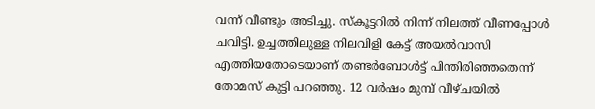വന്ന് വീണ്ടും അടിച്ചു. സ്കൂട്ടറിൽ നിന്ന് നിലത്ത് വീണപ്പോൾ ചവിട്ടി. ഉച്ചത്തിലുള്ള നിലവിളി കേട്ട് അയൽവാസി എത്തിയതോടെയാണ് തണ്ടർബോൾട്ട് പിന്തിരിഞ്ഞതെന്ന് തോമസ് കുട്ടി പറഞ്ഞു. 12 വർഷം മുമ്പ് വീഴ്ചയിൽ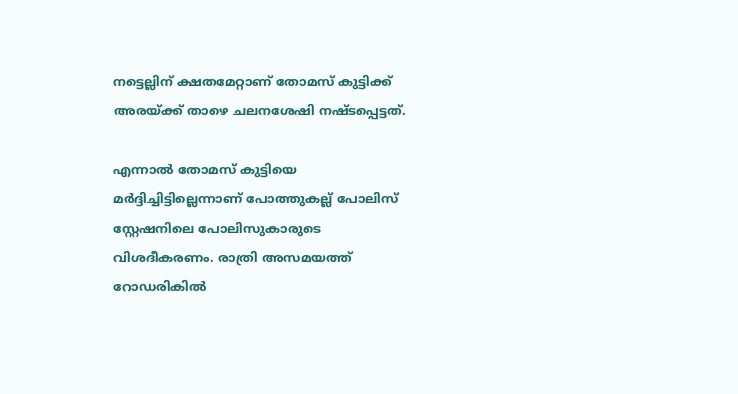നട്ടെല്ലിന് ക്ഷതമേറ്റാണ് തോമസ് കുട്ടിക്ക് അരയ്ക്ക് താഴെ ചലനശേഷി നഷ്ടപ്പെട്ടത്.

എന്നാല്‍ തോമസ് കുട്ടിയെ മർദ്ദിച്ചിട്ടില്ലെന്നാണ് പോത്തുകല്ല് പോലിസ് സ്റ്റേഷനിലെ പോലിസുകാരുടെ വിശദീകരണം. രാത്രി അസമയത്ത് റോഡരികിൽ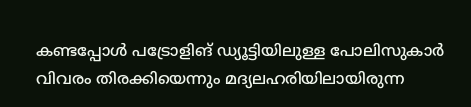കണ്ടപ്പോൾ പട്രോളിങ് ഡ്യൂട്ടിയിലുള്ള പോലിസുകാർ വിവരം തിരക്കിയെന്നും മദ്യലഹരിയിലായിരുന്ന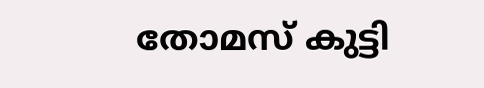തോമസ് കുട്ടി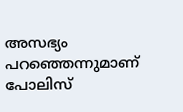അസഭ്യം പറഞ്ഞെന്നുമാണ് പോലിസ്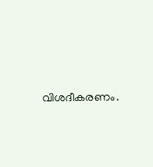വിശദീകരണം.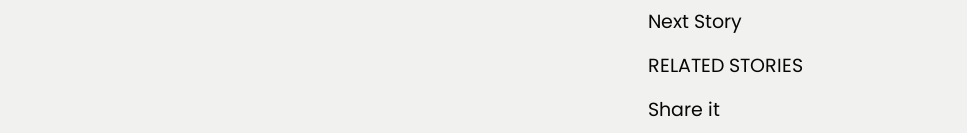Next Story

RELATED STORIES

Share it